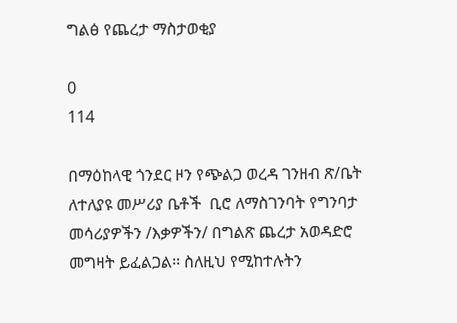ግልፅ የጨረታ ማስታወቂያ

0
114

በማዕከላዊ ጎንደር ዞን የጭልጋ ወረዳ ገንዘብ ጽ/ቤት ለተለያዩ መሥሪያ ቤቶች  ቢሮ ለማስገንባት የግንባታ መሳሪያዎችን /እቃዎችን/ በግልጽ ጨረታ አወዳድሮ መግዛት ይፈልጋል፡፡ ስለዚህ የሚከተሉትን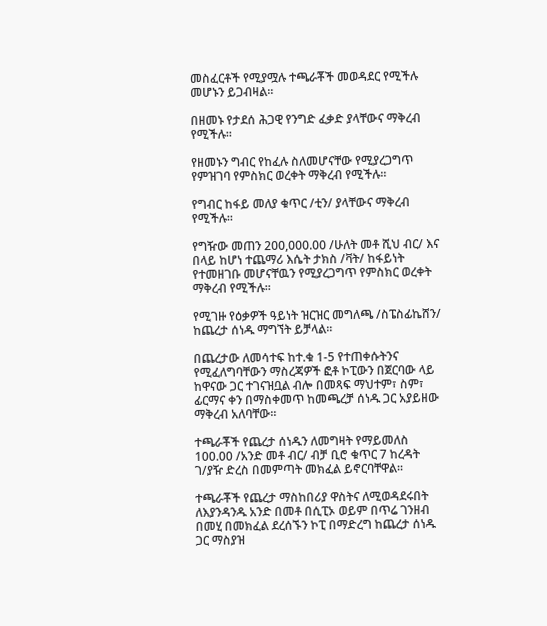መስፈርቶች የሚያሟሉ ተጫራቾች መወዳደር የሚችሉ መሆኑን ይጋብዛል፡፡

በዘመኑ የታደሰ ሕጋዊ የንግድ ፈቃድ ያላቸውና ማቅረብ የሚችሉ፡፡

የዘመኑን ግብር የከፈሉ ስለመሆናቸው የሚያረጋግጥ የምዝገባ የምስክር ወረቀት ማቅረብ የሚችሉ፡፡

የግብር ከፋይ መለያ ቁጥር /ቲን/ ያላቸውና ማቅረብ የሚችሉ፡፡

የግዥው መጠን 200,000.00 /ሁለት መቶ ሺህ ብር/ እና በላይ ከሆነ ተጨማሪ እሴት ታክስ /ቫት/ ከፋይነት የተመዘገቡ መሆናቸዉን የሚያረጋግጥ የምስክር ወረቀት ማቅረብ የሚችሉ፡፡

የሚገዙ የዕቃዎች ዓይነት ዝርዝር መግለጫ /ስፔስፊኬሸን/ ከጨረታ ሰነዱ ማግኘት ይቻላል፡፡

በጨረታው ለመሳተፍ ከተ.ቁ 1-5 የተጠቀሱትንና የሚፈለግባቸውን ማስረጃዎች ፎቶ ኮፒውን በጀርባው ላይ ከዋናው ጋር ተገናዝቧል ብሎ በመጻፍ ማህተም፣ ስም፣ ፊርማና ቀን በማስቀመጥ ከመጫረቻ ሰነዱ ጋር አያይዘው ማቅረብ አለባቸው፡፡

ተጫራቾች የጨረታ ሰነዱን ለመግዛት የማይመለስ 100.00 /አንድ መቶ ብር/ ብቻ ቢሮ ቁጥር 7 ከረዳት ገ/ያዥ ድረስ በመምጣት መክፈል ይኖርባቸዋል፡፡

ተጫራቾች የጨረታ ማስከበሪያ ዋስትና ለሚወዳደሩበት ለእያንዳንዱ አንድ በመቶ በሲፒኦ ወይም በጥሬ ገንዘብ በመሂ በመክፈል ደረሰኙን ኮፒ በማድረግ ከጨረታ ሰነዱ ጋር ማስያዝ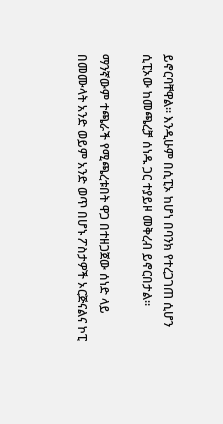ይኖርባቸዋል፡፡ እንዲሁም በሲፒኦ ከሆነ በባንክ የተረጋገጠ ሲሆን ሲፒኦው ከመጫረቻ ሰነዱ ጋር ተያይዞ መቅረብ ይኖርበታል፡፡

ማንኛውም ተጫራች የሚጫረቱበት ዋጋ በተዘጋጀው ሰነድ ላይ በመሙላት አንድ ወይም አንድ ወጥ በሆኑ ፖስታዎች ኦርጅናልና ኮፒ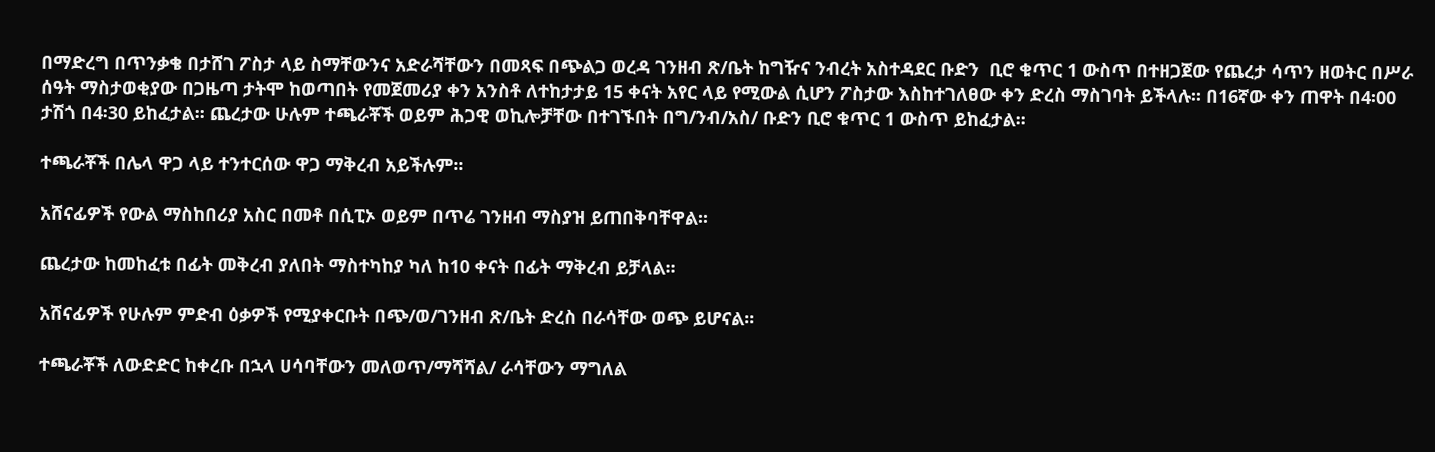በማድረግ በጥንቃቄ በታሸገ ፖስታ ላይ ስማቸውንና አድራሻቸውን በመጻፍ በጭልጋ ወረዳ ገንዘብ ጽ/ቤት ከግዥና ንብረት አስተዳደር ቡድን  ቢሮ ቁጥር 1 ውስጥ በተዘጋጀው የጨረታ ሳጥን ዘወትር በሥራ ሰዓት ማስታወቂያው በጋዜጣ ታትሞ ከወጣበት የመጀመሪያ ቀን አንስቶ ለተከታታይ 15 ቀናት አየር ላይ የሚውል ሲሆን ፖስታው እስከተገለፀው ቀን ድረስ ማስገባት ይችላሉ፡፡ በ16ኛው ቀን ጠዋት በ4፡00 ታሽጎ በ4፡30 ይከፈታል፡፡ ጨረታው ሁሉም ተጫራቾች ወይም ሕጋዊ ወኪሎቻቸው በተገኙበት በግ/ንብ/አስ/ ቡድን ቢሮ ቁጥር 1 ውስጥ ይከፈታል፡፡

ተጫራቾች በሌላ ዋጋ ላይ ተንተርሰው ዋጋ ማቅረብ አይችሉም፡፡

አሸናፊዎች የውል ማስከበሪያ አስር በመቶ በሲፒኦ ወይም በጥሬ ገንዘብ ማስያዝ ይጠበቅባቸዋል፡፡

ጨረታው ከመከፈቱ በፊት መቅረብ ያለበት ማስተካከያ ካለ ከ10 ቀናት በፊት ማቅረብ ይቻላል፡፡

አሸናፊዎች የሁሉም ምድብ ዕቃዎች የሚያቀርቡት በጭ/ወ/ገንዘብ ጽ/ቤት ድረስ በራሳቸው ወጭ ይሆናል፡፡

ተጫራቾች ለውድድር ከቀረቡ በኋላ ሀሳባቸውን መለወጥ/ማሻሻል/ ራሳቸውን ማግለል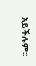አይችሉም፡፡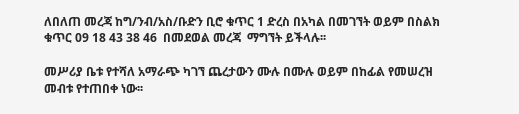ለበለጠ መረጃ ከግ/ንብ/አስ/ቡድን ቢሮ ቁጥር 1 ድረስ በአካል በመገኘት ወይም በስልክ ቁጥር 09 18 43 38 46  በመደወል መረጃ  ማግኘት ይችላሉ፡፡

መሥሪያ ቤቱ የተሻለ አማራጭ ካገኘ ጨረታውን ሙሉ በሙሉ ወይም በከፊል የመሠረዝ መብቱ የተጠበቀ ነው፡፡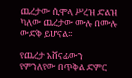ጨረታው ሲሞላ ሥረዝ ድልዝ ካለው ጨረታው ሙሉ በሙሉ ውድቅ ይሆናል፡፡

የጨረታ አሸናፊውን የምንለየው በጥቅል ድምር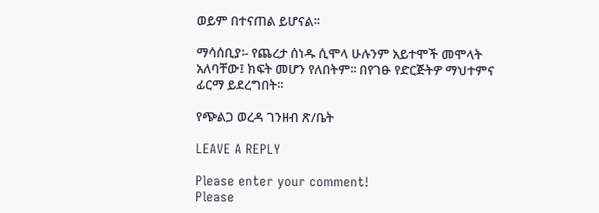ወይም በተናጠል ይሆናል፡፡

ማሳሰቢያ፡- የጨረታ ሰነዱ ሲሞላ ሁሉንም አይተሞች መሞላት አለባቸው፤ ክፍት መሆን የለበትም፡፡ በየገፁ የድርጅትዎ ማህተምና ፊርማ ይደረግበት፡፡

የጭልጋ ወረዳ ገንዘብ ጽ/ቤት

LEAVE A REPLY

Please enter your comment!
Please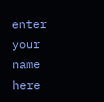enter your name here